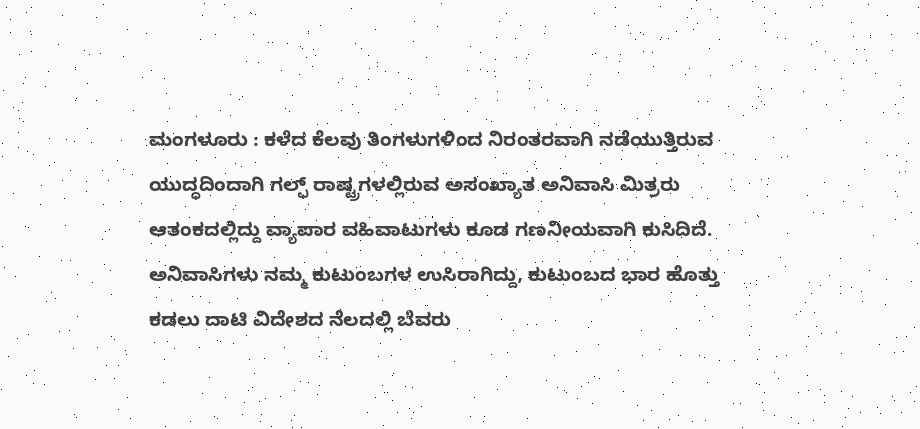ಮಂಗಳೂರು : ಕಳೆದ ಕೆಲವು ತಿಂಗಳುಗಳಿಂದ ನಿರಂತರವಾಗಿ ನಡೆಯುತ್ತಿರುವ ಯುದ್ಧದಿಂದಾಗಿ ಗಲ್ಫ್ ರಾಷ್ಟ್ರಗಳಲ್ಲಿರುವ ಅಸಂಖ್ಯಾತ ಅನಿವಾಸಿ ಮಿತ್ರರು ಆತಂಕದಲ್ಲಿದ್ದು ವ್ಯಾಪಾರ ವಹಿವಾಟುಗಳು ಕೂಡ ಗಣನೀಯವಾಗಿ ಕುಸಿದಿದೆ. ಅನಿವಾಸಿಗಳು ನಮ್ಮ ಕುಟುಂಬಗಳ ಉಸಿರಾಗಿದ್ದು, ಕುಟುಂಬದ ಭಾರ ಹೊತ್ತು ಕಡಲು ದಾಟಿ ವಿದೇಶದ ನೆಲದಲ್ಲಿ ಬೆವರು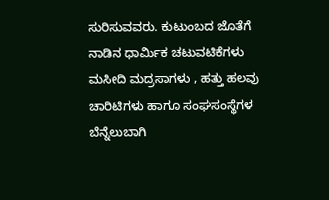ಸುರಿಸುವವರು. ಕುಟುಂಬದ ಜೊತೆಗೆ ನಾಡಿನ ಧಾರ್ಮಿಕ ಚಟುವಟಿಕೆಗಳು ಮಸೀದಿ ಮದ್ರಸಾಗಳು , ಹತ್ತು ಹಲವು ಚಾರಿಟಿಗಳು ಹಾಗೂ ಸಂಘಸಂಸ್ಥೆಗಳ ಬೆನ್ನೆಲುಬಾಗಿ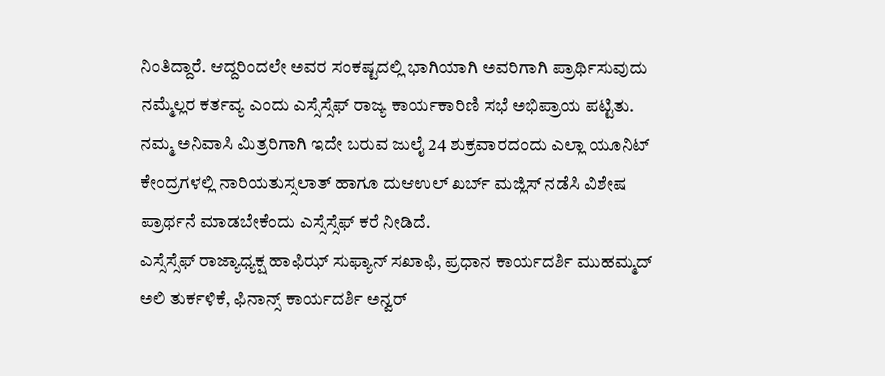ನಿಂತಿದ್ದಾರೆ. ಆದ್ದರಿಂದಲೇ ಅವರ ಸಂಕಷ್ಟದಲ್ಲಿ ಭಾಗಿಯಾಗಿ ಅವರಿಗಾಗಿ ಪ್ರಾರ್ಥಿಸುವುದು ನಮ್ಮೆಲ್ಲರ ಕರ್ತವ್ಯ ಎಂದು ಎಸ್ಸೆಸ್ಸೆಫ್ ರಾಜ್ಯ ಕಾರ್ಯಕಾರಿಣಿ ಸಭೆ ಅಭಿಪ್ರಾಯ ಪಟ್ಟಿತು.
ನಮ್ಮ ಅನಿವಾಸಿ ಮಿತ್ರರಿಗಾಗಿ ಇದೇ ಬರುವ ಜುಲೈ 24 ಶುಕ್ರವಾರದಂದು ಎಲ್ಲಾ ಯೂನಿಟ್ ಕೇಂದ್ರಗಳಲ್ಲಿ ನಾರಿಯತುಸ್ಸಲಾತ್ ಹಾಗೂ ದುಆಉಲ್ ಖರ್ಬ್ ಮಜ್ಲಿಸ್ ನಡೆಸಿ ವಿಶೇಷ ಪ್ರಾರ್ಥನೆ ಮಾಡಬೇಕೆಂದು ಎಸ್ಸೆಸ್ಸೆಫ್ ಕರೆ ನೀಡಿದೆ.
ಎಸ್ಸೆಸ್ಸೆಫ್ ರಾಜ್ಯಾಧ್ಯಕ್ಷ ಹಾಫಿಝ್ ಸುಫ್ಯಾನ್ ಸಖಾಫಿ, ಪ್ರಧಾನ ಕಾರ್ಯದರ್ಶಿ ಮುಹಮ್ಮದ್ ಅಲಿ ತುರ್ಕಳಿಕೆ, ಫಿನಾನ್ಸ್ ಕಾರ್ಯದರ್ಶಿ ಅನ್ವರ್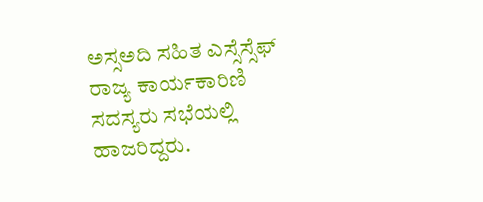ಅಸ್ಸಅದಿ ಸಹಿತ ಎಸ್ಸೆಸ್ಸೆಫ್ ರಾಜ್ಯ ಕಾರ್ಯಕಾರಿಣಿ ಸದಸ್ಯರು ಸಭೆಯಲ್ಲಿ ಹಾಜರಿದ್ದರು.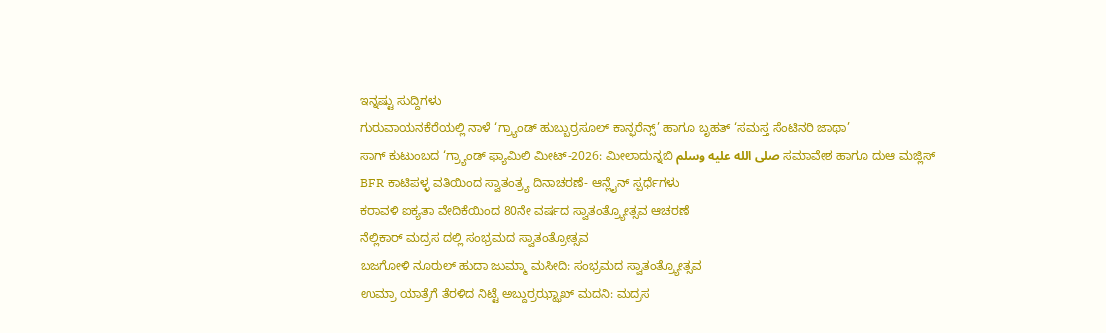ಇನ್ನಷ್ಟು ಸುದ್ದಿಗಳು
ಗುರುವಾಯನಕೆರೆಯಲ್ಲಿ ನಾಳೆ ‘ಗ್ರ್ಯಾಂಡ್ ಹುಬ್ಬುರ್ರಸೂಲ್ ಕಾನ್ಫರೆನ್ಸ್’ ಹಾಗೂ ಬೃಹತ್ ‘ಸಮಸ್ತ ಸೆಂಟಿನರಿ ಜಾಥಾ’
ಸಾಗ್ ಕುಟುಂಬದ ‘ಗ್ರ್ಯಾಂಡ್ ಫ್ಯಾಮಿಲಿ ಮೀಟ್-2026: ಮೀಲಾದುನ್ನಬಿ صلى الله عليه وسلم ಸಮಾವೇಶ ಹಾಗೂ ದುಆ ಮಜ್ಲಿಸ್
BFR ಕಾಟಿಪಳ್ಳ ವತಿಯಿಂದ ಸ್ವಾತಂತ್ರ್ಯ ದಿನಾಚರಣೆ- ಆನ್ಲೈನ್ ಸ್ಪರ್ಧೆಗಳು
ಕರಾವಳಿ ಐಕ್ಯತಾ ವೇದಿಕೆಯಿಂದ 80ನೇ ವರ್ಷದ ಸ್ವಾತಂತ್ರ್ಯೋತ್ಸವ ಆಚರಣೆ
ನೆಲ್ಲಿಕಾರ್ ಮದ್ರಸ ದಲ್ಲಿ ಸಂಭ್ರಮದ ಸ್ವಾತಂತ್ರೋತ್ಸವ
ಬಜಗೋಳಿ ನೂರುಲ್ ಹುದಾ ಜುಮ್ಮಾ ಮಸೀದಿ: ಸಂಭ್ರಮದ ಸ್ವಾತಂತ್ರ್ಯೋತ್ಸವ
ಉಮ್ರಾ ಯಾತ್ರೆಗೆ ತೆರಳಿದ ನಿಟ್ಟೆ ಅಬ್ದುರ್ರಝ್ಝಾಖ್ ಮದನಿ: ಮದ್ರಸ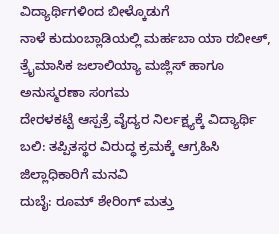ವಿದ್ಯಾರ್ಥಿಗಳಿಂದ ಬೀಳ್ಕೊಡುಗೆ
ನಾಳೆ ಕುದುಂಬ್ಲಾಡಿಯಲ್ಲಿ ಮರ್ಹಬಾ ಯಾ ರಬೀಅ್, ತ್ರೈಮಾಸಿಕ ಜಲಾಲಿಯ್ಯಾ ಮಜ್ಲಿಸ್ ಹಾಗೂ ಅನುಸ್ಮರಣಾ ಸಂಗಮ
ದೇರಳಕಟ್ಟೆ ಆಸ್ಪತ್ರೆ ವೈದ್ಯರ ನಿರ್ಲಕ್ಷ್ಯಕ್ಕೆ ವಿದ್ಯಾರ್ಥಿ ಬಲಿ: ತಪ್ಪಿತಸ್ಥರ ವಿರುದ್ಧ ಕ್ರಮಕ್ಕೆ ಆಗ್ರಹಿಸಿ ಜಿಲ್ಲಾಧಿಕಾರಿಗೆ ಮನವಿ
ದುಬೈ: ರೂಮ್ ಶೇರಿಂಗ್ ಮತ್ತು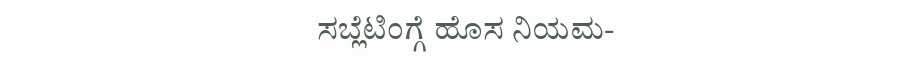ಸಬ್ಲೆಟಿಂಗ್ಗೆ ಹೊಸ ನಿಯಮ-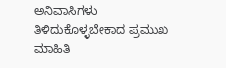ಅನಿವಾಸಿಗಳು ತಿಳಿದುಕೊಳ್ಳಬೇಕಾದ ಪ್ರಮುಖ ಮಾಹಿತಿ